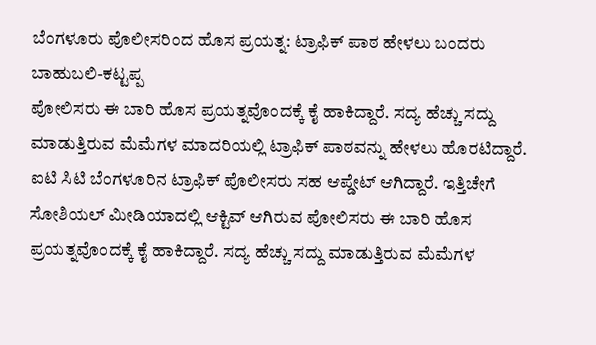ಬೆಂಗಳೂರು ಪೊಲೀಸರಿಂದ ಹೊಸ ಪ್ರಯತ್ನ: ಟ್ರಾಫಿಕ್ ಪಾಠ ಹೇಳಲು ಬಂದರು ಬಾಹುಬಲಿ-ಕಟ್ಟಪ್ಪ
ಪೋಲಿಸರು ಈ ಬಾರಿ ಹೊಸ ಪ್ರಯತ್ನವೊಂದಕ್ಕೆ ಕೈ ಹಾಕಿದ್ದಾರೆ. ಸದ್ಯ ಹೆಚ್ಚು ಸದ್ದು ಮಾಡುತ್ತಿರುವ ಮೆಮೆಗಳ ಮಾದರಿಯಲ್ಲಿ ಟ್ರಾಫಿಕ್ ಪಾಠವನ್ನು ಹೇಳಲು ಹೊರಟಿದ್ದಾರೆ.
ಐಟಿ ಸಿಟಿ ಬೆಂಗಳೂರಿನ ಟ್ರಾಫಿಕ್ ಪೊಲೀಸರು ಸಹ ಆಪ್ಡೇಟ್ ಆಗಿದ್ದಾರೆ. ಇತ್ತಿಚೇಗೆ ಸೋಶಿಯಲ್ ಮೀಡಿಯಾದಲ್ಲಿ ಆಕ್ಟಿವ್ ಆಗಿರುವ ಪೋಲಿಸರು ಈ ಬಾರಿ ಹೊಸ ಪ್ರಯತ್ನವೊಂದಕ್ಕೆ ಕೈ ಹಾಕಿದ್ದಾರೆ. ಸದ್ಯ ಹೆಚ್ಚು ಸದ್ದು ಮಾಡುತ್ತಿರುವ ಮೆಮೆಗಳ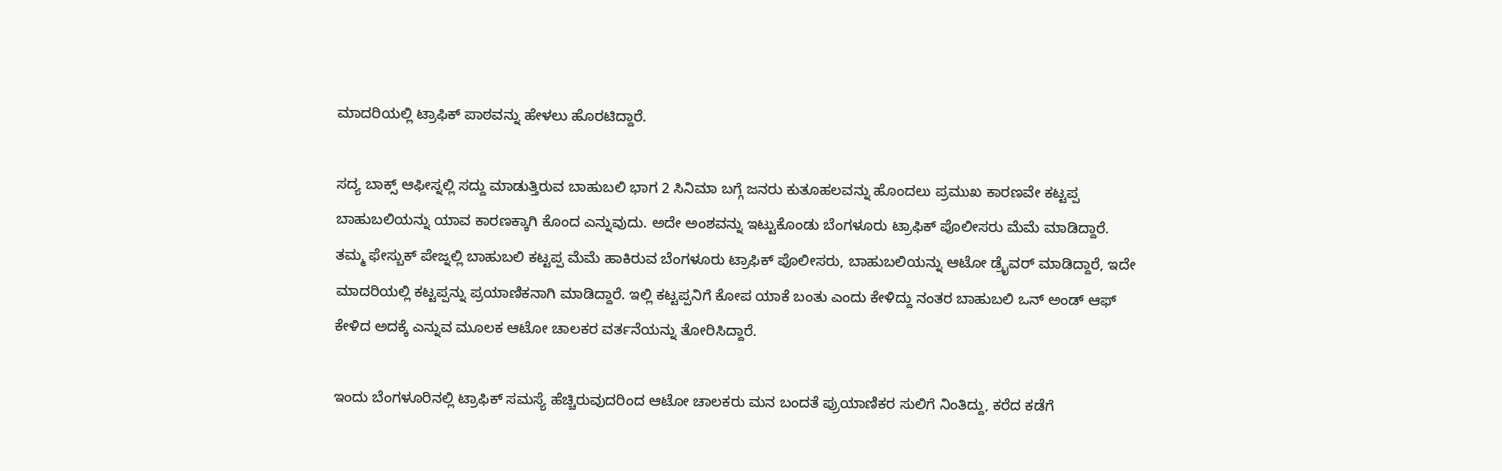ಮಾದರಿಯಲ್ಲಿ ಟ್ರಾಫಿಕ್ ಪಾಠವನ್ನು ಹೇಳಲು ಹೊರಟಿದ್ದಾರೆ.

ಸದ್ಯ ಬಾಕ್ಸ್ ಆಫೀಸ್ನಲ್ಲಿ ಸದ್ದು ಮಾಡುತ್ತಿರುವ ಬಾಹುಬಲಿ ಭಾಗ 2 ಸಿನಿಮಾ ಬಗ್ಗೆ ಜನರು ಕುತೂಹಲವನ್ನು ಹೊಂದಲು ಪ್ರಮುಖ ಕಾರಣವೇ ಕಟ್ಟಪ್ಪ ಬಾಹುಬಲಿಯನ್ನು ಯಾವ ಕಾರಣಕ್ಕಾಗಿ ಕೊಂದ ಎನ್ನುವುದು. ಅದೇ ಅಂಶವನ್ನು ಇಟ್ಟುಕೊಂಡು ಬೆಂಗಳೂರು ಟ್ರಾಫಿಕ್ ಪೊಲೀಸರು ಮೆಮೆ ಮಾಡಿದ್ದಾರೆ.
ತಮ್ಮ ಫೇಸ್ಬುಕ್ ಪೇಜ್ನಲ್ಲಿ ಬಾಹುಬಲಿ ಕಟ್ಟಪ್ಪ ಮೆಮೆ ಹಾಕಿರುವ ಬೆಂಗಳೂರು ಟ್ರಾಫಿಕ್ ಪೊಲೀಸರು, ಬಾಹುಬಲಿಯನ್ನು ಆಟೋ ಡ್ರೈವರ್ ಮಾಡಿದ್ದಾರೆ, ಇದೇ ಮಾದರಿಯಲ್ಲಿ ಕಟ್ಟಪ್ಪನ್ನು ಪ್ರಯಾಣಿಕನಾಗಿ ಮಾಡಿದ್ದಾರೆ. ಇಲ್ಲಿ ಕಟ್ಟಪ್ಪನಿಗೆ ಕೋಪ ಯಾಕೆ ಬಂತು ಎಂದು ಕೇಳಿದ್ದು ನಂತರ ಬಾಹುಬಲಿ ಒನ್ ಅಂಡ್ ಆಫ್ ಕೇಳಿದ ಅದಕ್ಕೆ ಎನ್ನುವ ಮೂಲಕ ಆಟೋ ಚಾಲಕರ ವರ್ತನೆಯನ್ನು ತೋರಿಸಿದ್ದಾರೆ.

ಇಂದು ಬೆಂಗಳೂರಿನಲ್ಲಿ ಟ್ರಾಫಿಕ್ ಸಮಸ್ಯೆ ಹೆಚ್ಚಿರುವುದರಿಂದ ಆಟೋ ಚಾಲಕರು ಮನ ಬಂದತೆ ಪ್ರುಯಾಣಿಕರ ಸುಲಿಗೆ ನಿಂತಿದ್ದು, ಕರೆದ ಕಡೆಗೆ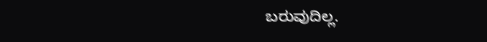ಬರುವುದಿಲ್ಲ.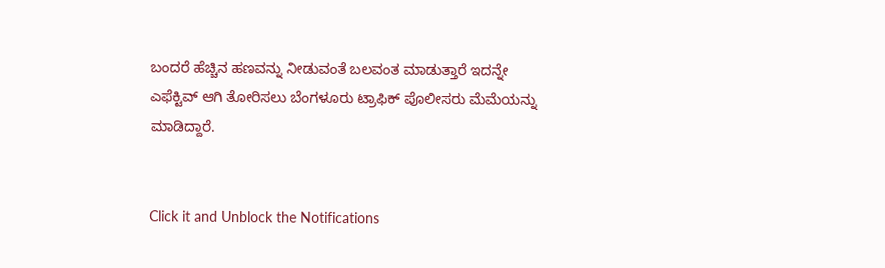ಬಂದರೆ ಹೆಚ್ಚಿನ ಹಣವನ್ನು ನೀಡುವಂತೆ ಬಲವಂತ ಮಾಡುತ್ತಾರೆ ಇದನ್ನೇ ಎಫೆಕ್ಟಿವ್ ಆಗಿ ತೋರಿಸಲು ಬೆಂಗಳೂರು ಟ್ರಾಫಿಕ್ ಪೊಲೀಸರು ಮೆಮೆಯನ್ನು ಮಾಡಿದ್ದಾರೆ.


Click it and Unblock the Notifications